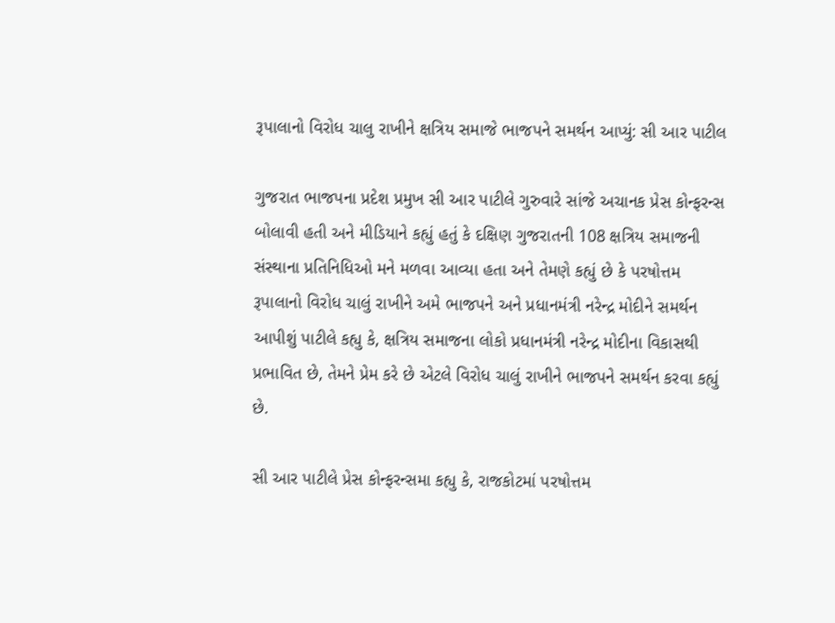રૂપાલાનો વિરોધ ચાલુ રાખીને ક્ષત્રિય સમાજે ભાજપને સમર્થન આપ્યું: સી આર પાટીલ

ગુજરાત ભાજપના પ્રદેશ પ્રમુખ સી આર પાટીલે ગુરુવારે સાંજે અચાનક પ્રેસ કોન્ફરન્સ બોલાવી હતી અને મીડિયાને કહ્યું હતું કે દક્ષિણ ગુજરાતની 108 ક્ષત્રિય સમાજની સંસ્થાના પ્રતિનિધિઓ મને મળવા આવ્યા હતા અને તેમણે કહ્યું છે કે પરષોત્તમ રૂપાલાનો વિરોધ ચાલું રાખીને અમે ભાજપને અને પ્રધાનમંત્રી નરેન્દ્ર મોદીને સમર્થન આપીશું પાટીલે કહ્યુ કે, ક્ષત્રિય સમાજના લોકો પ્રધાનમંત્રી નરેન્દ્ર મોદીના વિકાસથી પ્રભાવિત છે, તેમને પ્રેમ કરે છે એટલે વિરોધ ચાલું રાખીને ભાજપને સમર્થન કરવા કહ્યું છે.

સી આર પાટીલે પ્રેસ કોન્ફરન્સમા કહ્યુ કે, રાજકોટમાં પરષોત્તમ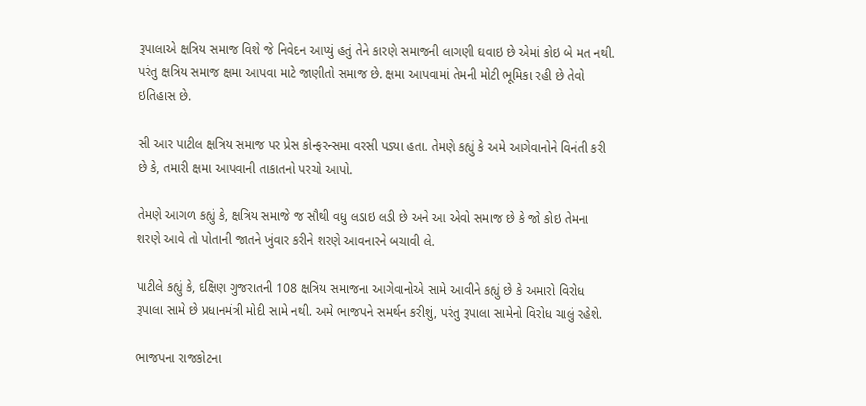રૂપાલાએ ક્ષત્રિય સમાજ વિશે જે નિવેદન આપ્યું હતું તેને કારણે સમાજની લાગણી ઘવાઇ છે એમાં કોઇ બે મત નથી. પરંતુ ક્ષત્રિય સમાજ ક્ષમા આપવા માટે જાણીતો સમાજ છે. ક્ષમા આપવામાં તેમની મોટી ભૂમિકા રહી છે તેવો ઇતિહાસ છે.

સી આર પાટીલ ક્ષત્રિય સમાજ પર પ્રેસ કોન્ફરન્સમા વરસી પડ્યા હતા. તેમણે કહ્યું કે અમે આગેવાનોને વિનંતી કરી છે કે, તમારી ક્ષમા આપવાની તાકાતનો પરચો આપો.

તેમણે આગળ કહ્યું કે, ક્ષત્રિય સમાજે જ સૌથી વધુ લડાઇ લડી છે અને આ એવો સમાજ છે કે જો કોઇ તેમના શરણે આવે તો પોતાની જાતને ખુંવાર કરીને શરણે આવનારને બચાવી લે.

પાટીલે કહ્યું કે, દક્ષિણ ગુજરાતની 108 ક્ષત્રિય સમાજના આગેવાનોએ સામે આવીને કહ્યું છે કે અમારો વિરોધ રૂપાલા સામે છે પ્રધાનમંત્રી મોદી સામે નથી. અમે ભાજપને સમર્થન કરીશું, પરંતુ રૂપાલા સામેનો વિરોધ ચાલું રહેશે.

ભાજપના રાજકોટના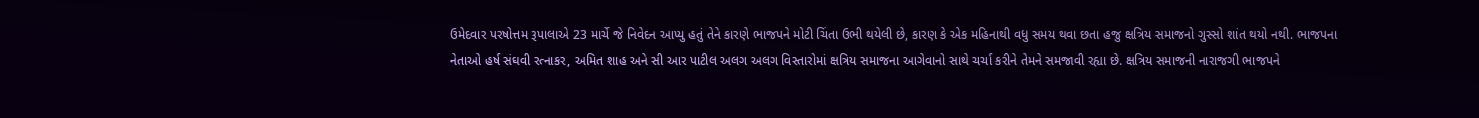ઉમેદવાર પરષોત્તમ રૂપાલાએ 23 માર્ચે જે નિવેદન આપ્યુ હતું તેને કારણે ભાજપને મોટી ચિંતા ઉભી થયેલી છે, કારણ કે એક મહિનાથી વધુ સમય થવા છતા હજુ ક્ષત્રિય સમાજનો ગુસ્સો શાંત થયો નથી. ભાજપના નેતાઓ હર્ષ સંઘવી રત્નાકર, અમિત શાહ અને સી આર પાટીલ અલગ અલગ વિસ્તારોમાં ક્ષત્રિય સમાજના આગેવાનો સાથે ચર્ચા કરીને તેમને સમજાવી રહ્યા છે. ક્ષત્રિય સમાજની નારાજગી ભાજપને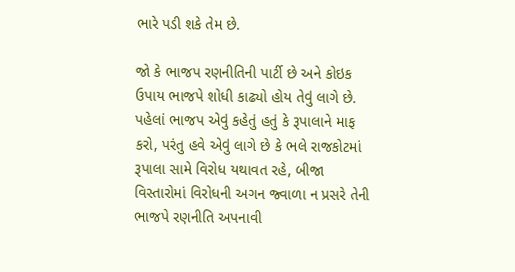ભારે પડી શકે તેમ છે.

જો કે ભાજપ રણનીતિની પાર્ટી છે અને કોઇક ઉપાય ભાજપે શોધી કાઢ્યો હોય તેવું લાગે છે. પહેલાં ભાજપ એવું કહેતું હતું કે રૂપાલાને માફ કરો, પરંતુ હવે એવું લાગે છે કે ભલે રાજકોટમાં રૂપાલા સામે વિરોધ યથાવત રહે, બીજા વિસ્તારોમાં વિરોધની અગન જ્વાળા ન પ્રસરે તેની ભાજપે રણનીતિ અપનાવી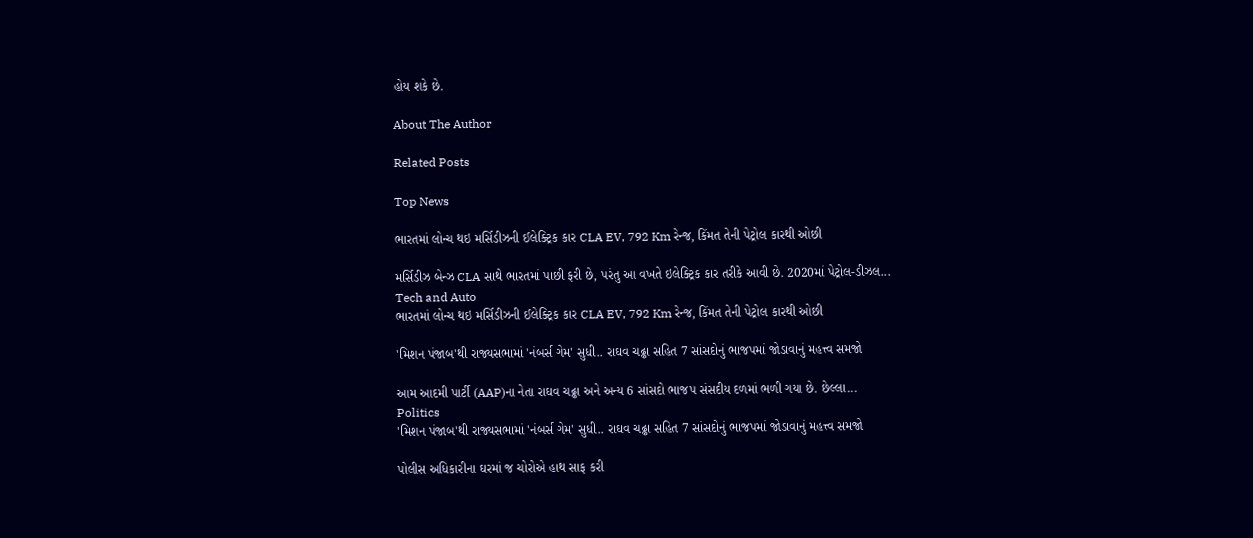હોય શકે છે.

About The Author

Related Posts

Top News

ભારતમાં લોન્ચ થઇ મર્સિડીઝની ઈલેક્ટ્રિક કાર CLA EV, 792 Km રેન્જ, કિંમત તેની પેટ્રોલ કારથી ઓછી

મર્સિડીઝ બેન્ઝ CLA સાથે ભારતમાં પાછી ફરી છે, પરંતુ આ વખતે ઇલેક્ટ્રિક કાર તરીકે આવી છે. 2020માં પેટ્રોલ-ડીઝલ...
Tech and Auto
ભારતમાં લોન્ચ થઇ મર્સિડીઝની ઈલેક્ટ્રિક કાર CLA EV, 792 Km રેન્જ, કિંમત તેની પેટ્રોલ કારથી ઓછી

'મિશન પંજાબ'થી રાજ્યસભામાં 'નંબર્સ ગેમ' સુધી.. રાઘવ ચઢ્ઢા સહિત 7 સાંસદોનું ભાજપમાં જોડાવાનું મહત્ત્વ સમજો

આમ આદમી પાર્ટી (AAP)ના નેતા રાઘવ ચઢ્ઢા અને અન્ય 6 સાંસદો ભાજપ સંસદીય દળમાં ભળી ગયા છે. છેલ્લા...
Politics
'મિશન પંજાબ'થી રાજ્યસભામાં 'નંબર્સ ગેમ' સુધી.. રાઘવ ચઢ્ઢા સહિત 7 સાંસદોનું ભાજપમાં જોડાવાનું મહત્ત્વ સમજો

પોલીસ અધિકારીના ઘરમાં જ ચોરોએ હાથ સાફ કરી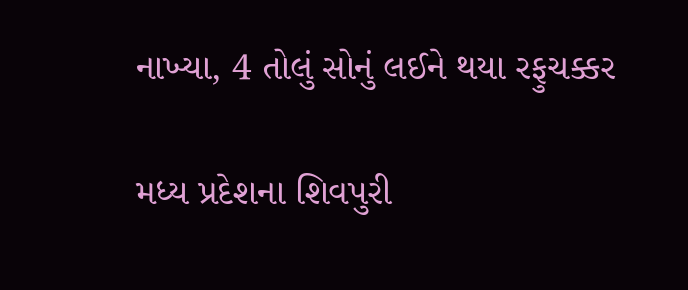નાખ્યા, 4 તોલું સોનું લઈને થયા રફુચક્કર

મધ્ય પ્રદેશના શિવપુરી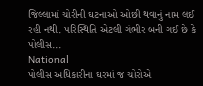જિલ્લામાં ચોરીની ઘટનાઓ ઓછી થવાનું નામ લઈ રહી નથી. પરિસ્થિતિ એટલી ગંભીર બની ગઈ છે કે પોલીસ...
National
પોલીસ અધિકારીના ઘરમાં જ ચોરોએ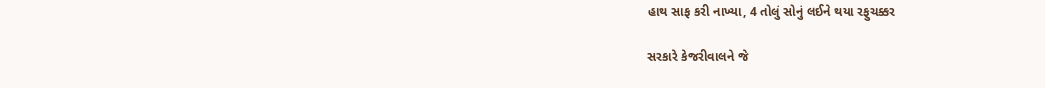હાથ સાફ કરી નાખ્યા, 4 તોલું સોનું લઈને થયા રફુચક્કર

સરકારે કેજરીવાલને જે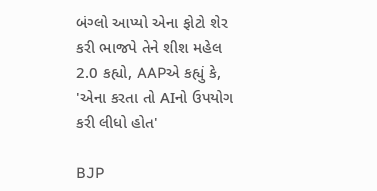બંગ્લો આપ્યો એના ફોટો શેર કરી ભાજપે તેને શીશ મહેલ 2.0 કહ્યો, AAPએ કહ્યું કે, 'એના કરતા તો AIનો ઉપયોગ કરી લીધો હોત'

BJP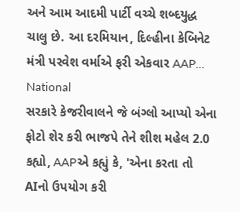અને આમ આદમી પાર્ટી વચ્ચે શબ્દયુદ્ધ ચાલુ છે. આ દરમિયાન, દિલ્હીના કેબિનેટ મંત્રી પરવેશ વર્માએ ફરી એકવાર AAP...
National
સરકારે કેજરીવાલને જે બંગ્લો આપ્યો એના ફોટો શેર કરી ભાજપે તેને શીશ મહેલ 2.0 કહ્યો, AAPએ કહ્યું કે, 'એના કરતા તો AIનો ઉપયોગ કરી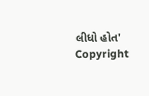લીધો હોત'
Copyright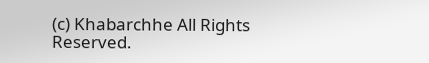(c) Khabarchhe All Rights Reserved.